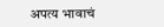अपत्य भावाचं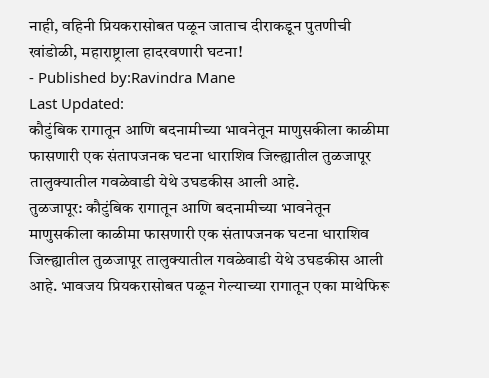नाही, वहिनी प्रियकरासोबत पळून जाताच दीराकडून पुतणीची खांडोळी, महाराष्ट्राला हादरवणारी घटना!
- Published by:Ravindra Mane
Last Updated:
कौटुंबिक रागातून आणि बदनामीच्या भावनेतून माणुसकीला काळीमा फासणारी एक संतापजनक घटना धाराशिव जिल्ह्यातील तुळजापूर तालुक्यातील गवळेवाडी येथे उघडकीस आली आहे.
तुळजापूर: कौटुंबिक रागातून आणि बदनामीच्या भावनेतून माणुसकीला काळीमा फासणारी एक संतापजनक घटना धाराशिव जिल्ह्यातील तुळजापूर तालुक्यातील गवळेवाडी येथे उघडकीस आली आहे. भावजय प्रियकरासोबत पळून गेल्याच्या रागातून एका माथेफिरू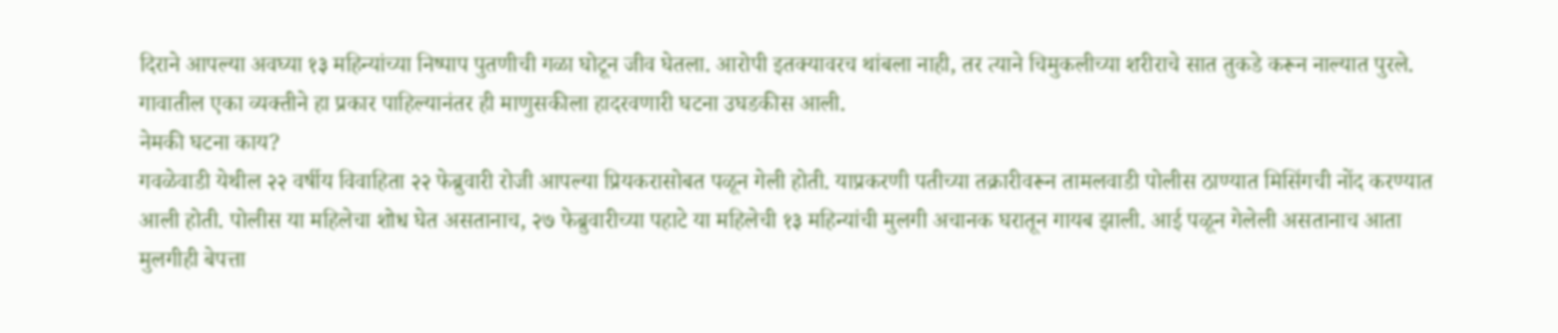दिराने आपल्या अवघ्या १३ महिन्यांच्या निष्पाप पुतणीची गळा घोटून जीव घेतला. आरोपी इतक्यावरच थांबला नाही, तर त्याने चिमुकलीच्या शरीराचे सात तुकडे करून नाल्यात पुरले. गावातील एका व्यक्तीने हा प्रकार पाहिल्यानंतर ही माणुसकीला हादरवणारी घटना उघडकीस आली.
नेमकी घटना काय?
गवळेवाडी येथील २२ वर्षीय विवाहिता २२ फेब्रुवारी रोजी आपल्या प्रियकरासोबत पळून गेली होती. याप्रकरणी पतीच्या तक्रारीवरून तामलवाडी पोलीस ठाण्यात मिसिंगची नोंद करण्यात आली होती. पोलीस या महिलेचा शोध घेत असतानाच, २७ फेब्रुवारीच्या पहाटे या महिलेची १३ महिन्यांची मुलगी अचानक घरातून गायब झाली. आई पळून गेलेली असतानाच आता मुलगीही बेपत्ता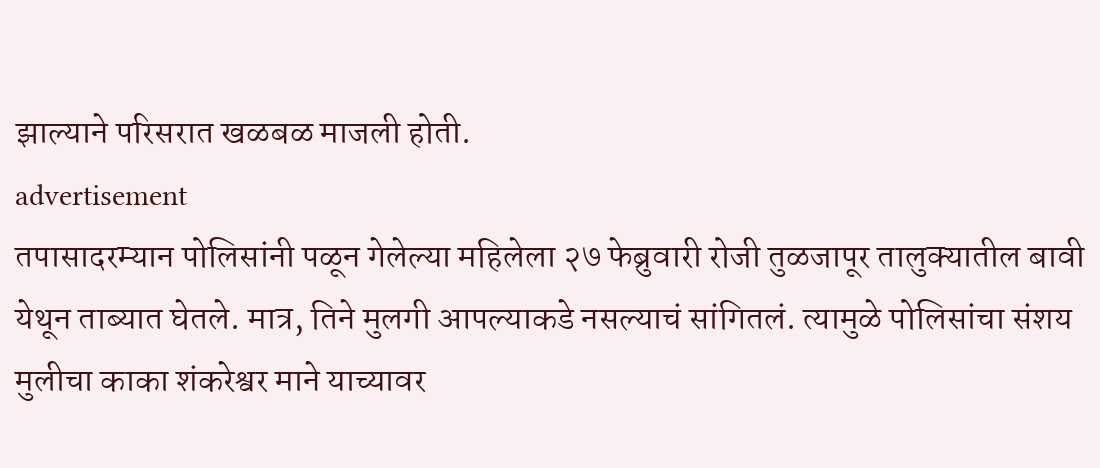झाल्याने परिसरात खळबळ माजली होती.
advertisement
तपासादरम्यान पोलिसांनी पळून गेलेल्या महिलेला २७ फेब्रुवारी रोजी तुळजापूर तालुक्यातील बावी येथून ताब्यात घेतले. मात्र, तिने मुलगी आपल्याकडे नसल्याचं सांगितलं. त्यामुळे पोलिसांचा संशय मुलीचा काका शंकरेश्वर माने याच्यावर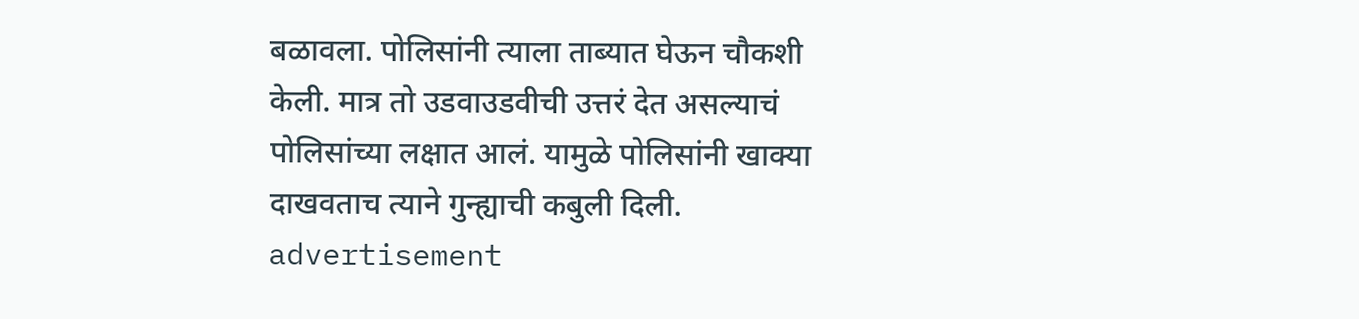बळावला. पोलिसांनी त्याला ताब्यात घेऊन चौकशी केली. मात्र तो उडवाउडवीची उत्तरं देत असल्याचं पोलिसांच्या लक्षात आलं. यामुळे पोलिसांनी खाक्या दाखवताच त्याने गुन्ह्याची कबुली दिली.
advertisement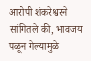आरोपी शंकरेश्वरने सांगितले की, भावजय पळून गेल्यामुळे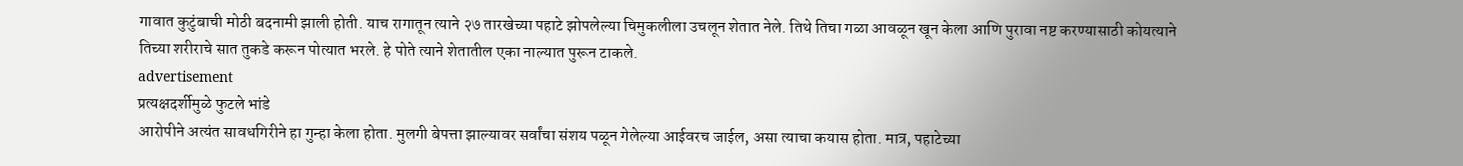गावात कुटुंबाची मोठी बदनामी झाली होती. याच रागातून त्याने २७ तारखेच्या पहाटे झोपलेल्या चिमुकलीला उचलून शेतात नेले. तिथे तिचा गळा आवळून खून केला आणि पुरावा नष्ट करण्यासाठी कोयत्याने तिच्या शरीराचे सात तुकडे करून पोत्यात भरले. हे पोते त्याने शेतातील एका नाल्यात पुरून टाकले.
advertisement
प्रत्यक्षदर्शीमुळे फुटले भांडे
आरोपीने अत्यंत सावधगिरीने हा गुन्हा केला होता. मुलगी बेपत्ता झाल्यावर सर्वांचा संशय पळून गेलेल्या आईवरच जाईल, असा त्याचा कयास होता. मात्र, पहाटेच्या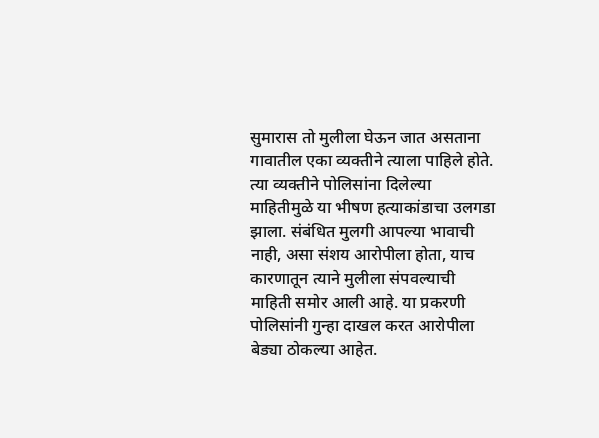सुमारास तो मुलीला घेऊन जात असताना गावातील एका व्यक्तीने त्याला पाहिले होते. त्या व्यक्तीने पोलिसांना दिलेल्या माहितीमुळे या भीषण हत्याकांडाचा उलगडा झाला. संबंधित मुलगी आपल्या भावाची नाही, असा संशय आरोपीला होता, याच कारणातून त्याने मुलीला संपवल्याची माहिती समोर आली आहे. या प्रकरणी पोलिसांनी गुन्हा दाखल करत आरोपीला बेड्या ठोकल्या आहेत.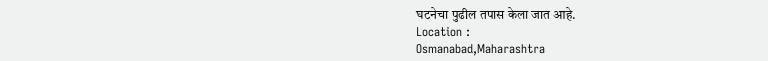घटनेचा पुढील तपास केला जात आहे.
Location :
Osmanabad,Maharashtra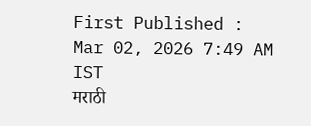First Published :
Mar 02, 2026 7:49 AM IST
मराठी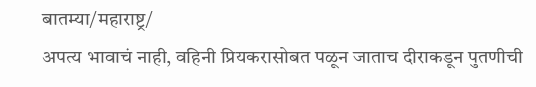बातम्या/महाराष्ट्र/
अपत्य भावाचं नाही, वहिनी प्रियकरासोबत पळून जाताच दीराकडून पुतणीची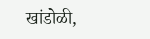खांडोळी,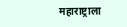महाराष्ट्राला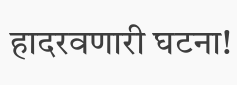हादरवणारी घटना!